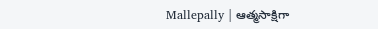Mallepally | ఆత్మసాక్షిగా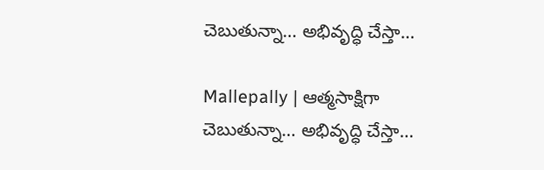చెబుతున్నా… అభివృద్ధి చేస్తా…

Mallepally | ఆత్మసాక్షిగా చెబుతున్నా… అభివృద్ధి చేస్తా…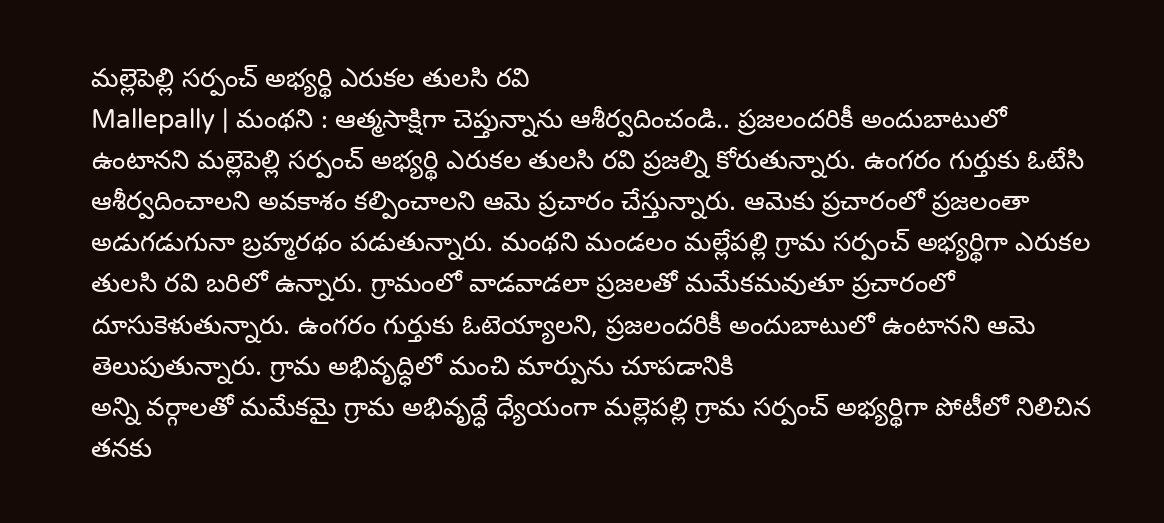మల్లెపెల్లి సర్పంచ్ అభ్యర్థి ఎరుకల తులసి రవి
Mallepally | మంథని : ఆత్మసాక్షిగా చెప్తున్నాను ఆశీర్వదించండి.. ప్రజలందరికీ అందుబాటులో ఉంటానని మల్లెపెల్లి సర్పంచ్ అభ్యర్థి ఎరుకల తులసి రవి ప్రజల్ని కోరుతున్నారు. ఉంగరం గుర్తుకు ఓటేసి ఆశీర్వదించాలని అవకాశం కల్పించాలని ఆమె ప్రచారం చేస్తున్నారు. ఆమెకు ప్రచారంలో ప్రజలంతా అడుగడుగునా బ్రహ్మరథం పడుతున్నారు. మంథని మండలం మల్లేపల్లి గ్రామ సర్పంచ్ అభ్యర్థిగా ఎరుకల తులసి రవి బరిలో ఉన్నారు. గ్రామంలో వాడవాడలా ప్రజలతో మమేకమవుతూ ప్రచారంలో దూసుకెళుతున్నారు. ఉంగరం గుర్తుకు ఓటెయ్యాలని, ప్రజలందరికీ అందుబాటులో ఉంటానని ఆమె తెలుపుతున్నారు. గ్రామ అభివృద్ధిలో మంచి మార్పును చూపడానికి
అన్ని వర్గాలతో మమేకమై గ్రామ అభివృద్ధే ధ్యేయంగా మల్లెపల్లి గ్రామ సర్పంచ్ అభ్యర్థిగా పోటీలో నిలిచిన తనకు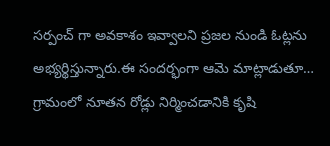సర్పంచ్ గా అవకాశం ఇవ్వాలని ప్రజల నుండి ఓట్లను అభ్యర్థిస్తున్నారు.ఈ సందర్భంగా ఆమె మాట్లాడుతూ… గ్రామంలో నూతన రోడ్లు నిర్మించడానికి కృషి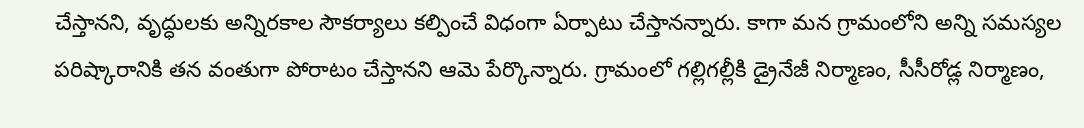చేస్తానని, వృద్ధులకు అన్నిరకాల సౌకర్యాలు కల్పించే విధంగా ఏర్పాటు చేస్తానన్నారు. కాగా మన గ్రామంలోని అన్ని సమస్యల పరిష్కారానికి తన వంతుగా పోరాటం చేస్తానని ఆమె పేర్కొన్నారు. గ్రామంలో గల్లిగల్లీకి డ్రైనేజీ నిర్మాణం, సీసీరోడ్ల నిర్మాణం,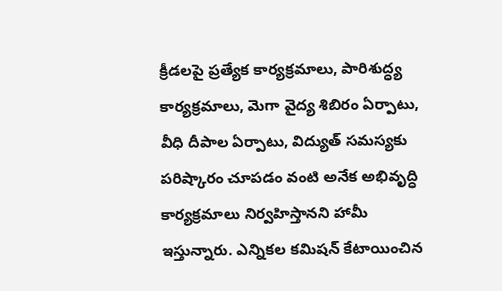క్రీడలపై ప్రత్యేక కార్యక్రమాలు, పారిశుద్ధ్య కార్యక్రమాలు, మెగా వైద్య శిబిరం ఏర్పాటు, వీధి దీపాల ఏర్పాటు, విద్యుత్ సమస్యకు పరిష్కారం చూపడం వంటి అనేక అభివృద్ధి కార్యక్రమాలు నిర్వహిస్తానని హామీ ఇస్తున్నారు. ఎన్నికల కమిషన్ కేటాయించిన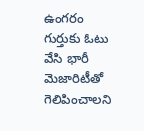ఉంగరం గుర్తుకు ఓటు వేసి భారీ మెజారిటీతో గెలిపించాలని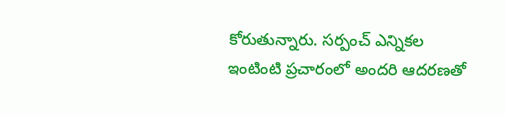కోరుతున్నారు. సర్పంచ్ ఎన్నికల ఇంటింటి ప్రచారంలో అందరి ఆదరణతో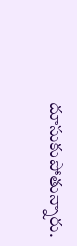దూసుకుపోతున్నారు.